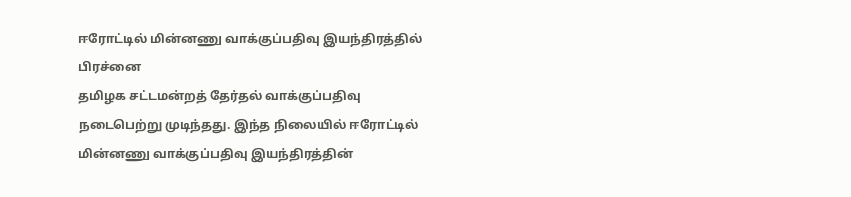ஈரோட்டில் மின்னணு வாக்குப்பதிவு இயந்திரத்தில் பிரச்னை
தமிழக சட்டமன்றத் தேர்தல் வாக்குப்பதிவு நடைபெற்று முடிந்தது. இந்த நிலையில் ஈரோட்டில் மின்னணு வாக்குப்பதிவு இயந்திரத்தின்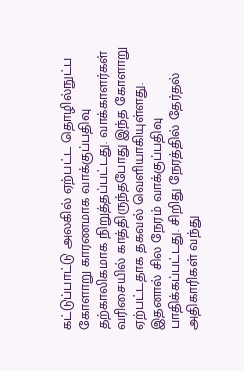கட்டுப்பாட்டு அலகில் ஏற்பட்ட தொழில்நுட்ப கோளாறு காரணமாக வாக்குப்பதிவு தற்காலிகமாக நிறுத்தப்பட்டது. வாக்காளர்கள் வரிசையில் காத்திருந்தபோது இந்த கோளாறு ஏற்பட்டதாக தகவல் வெளியாகியுள்ளது. இதனால் சில நேரம் வாக்குப்பதிவு பாதிக்கப்பட்டது. சிறிது நேரத்தில் தேர்தல் அதிகாரிகள் வந்து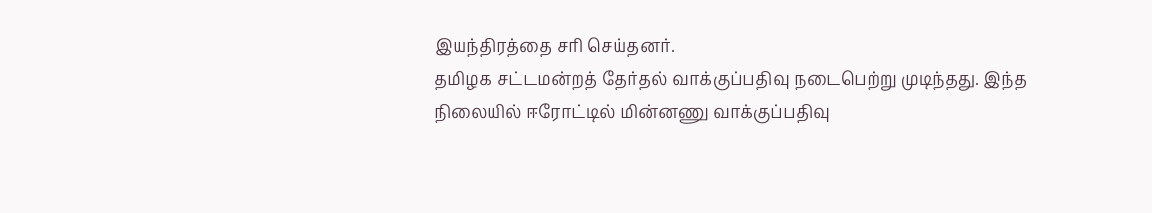இயந்திரத்தை சரி செய்தனர்.
தமிழக சட்டமன்றத் தேர்தல் வாக்குப்பதிவு நடைபெற்று முடிந்தது. இந்த நிலையில் ஈரோட்டில் மின்னணு வாக்குப்பதிவு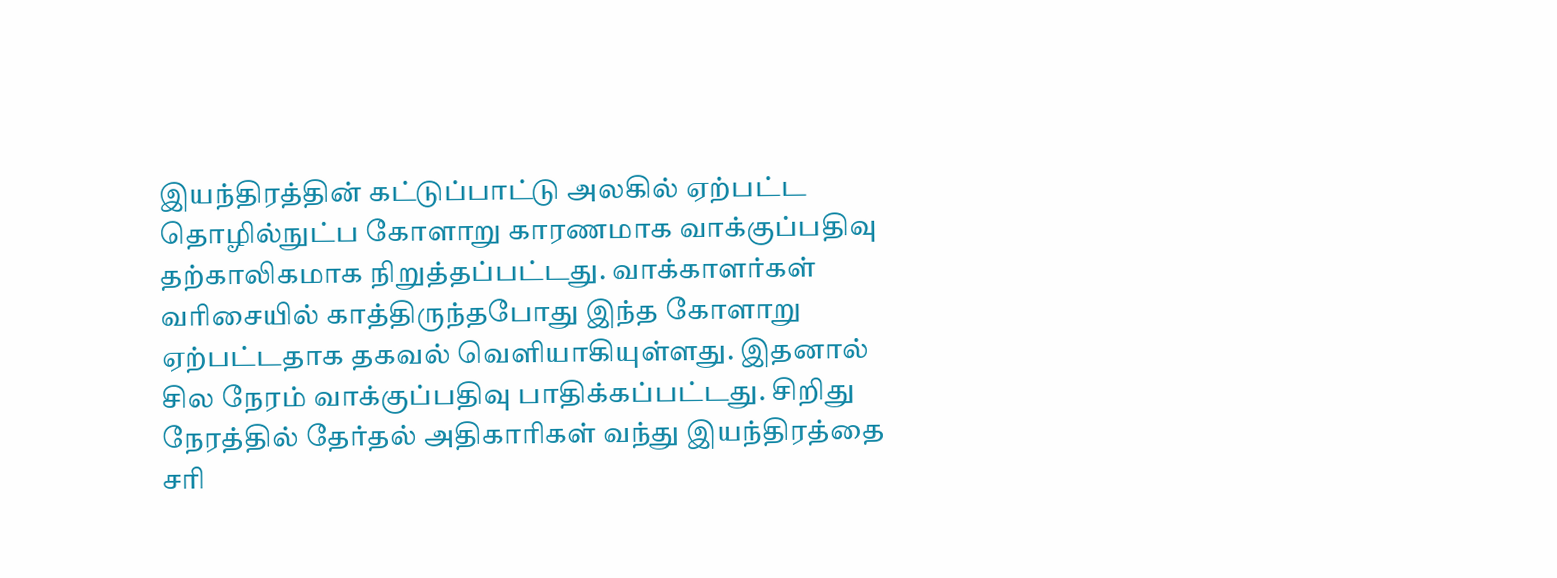இயந்திரத்தின் கட்டுப்பாட்டு அலகில் ஏற்பட்ட தொழில்நுட்ப கோளாறு காரணமாக வாக்குப்பதிவு தற்காலிகமாக நிறுத்தப்பட்டது. வாக்காளர்கள் வரிசையில் காத்திருந்தபோது இந்த கோளாறு ஏற்பட்டதாக தகவல் வெளியாகியுள்ளது. இதனால் சில நேரம் வாக்குப்பதிவு பாதிக்கப்பட்டது. சிறிது நேரத்தில் தேர்தல் அதிகாரிகள் வந்து இயந்திரத்தை சரி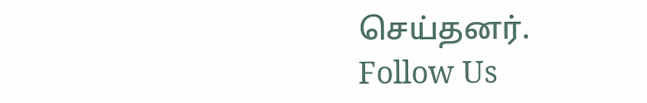செய்தனர்.
Follow Us